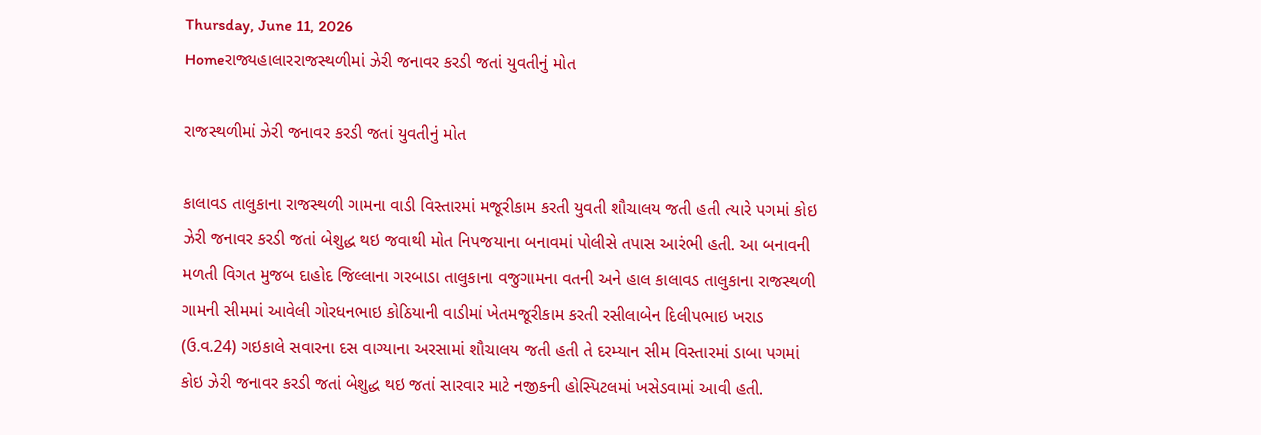Thursday, June 11, 2026
Homeરાજ્યહાલારરાજસ્થળીમાં ઝેરી જનાવર કરડી જતાં યુવતીનું મોત

રાજસ્થળીમાં ઝેરી જનાવર કરડી જતાં યુવતીનું મોત

કાલાવડ તાલુકાના રાજસ્થળી ગામના વાડી વિસ્તારમાં મજૂરીકામ કરતી યુવતી શૌચાલય જતી હતી ત્યારે પગમાં કોઇ ઝેરી જનાવર કરડી જતાં બેશુદ્ધ થઇ જવાથી મોત નિપજયાના બનાવમાં પોલીસે તપાસ આરંભી હતી. આ બનાવની મળતી વિગત મુજબ દાહોદ જિલ્લાના ગરબાડા તાલુકાના વજુગામના વતની અને હાલ કાલાવડ તાલુકાના રાજસ્થળી ગામની સીમમાં આવેલી ગોરધનભાઇ કોઠિયાની વાડીમાં ખેતમજૂરીકામ કરતી રસીલાબેન દિલીપભાઇ ખરાડ (ઉ.વ.24) ગઇકાલે સવારના દસ વાગ્યાના અરસામાં શૌચાલય જતી હતી તે દરમ્યાન સીમ વિસ્તારમાં ડાબા પગમાં કોઇ ઝેરી જનાવર કરડી જતાં બેશુદ્ધ થઇ જતાં સારવાર માટે નજીકની હોસ્પિટલમાં ખસેડવામાં આવી હતી.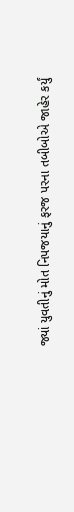જ્યાં યુવતીનું મોત નિપજયાનું ફરજ પરના તબીબોએ જાહેર કર્યું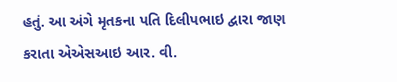હતું. આ અંગે મૃતકના પતિ દિલીપભાઇ દ્વારા જાણ કરાતા એએસઆઇ આર. વી.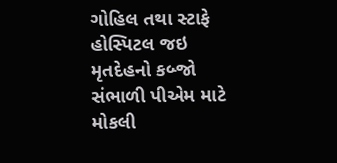ગોહિલ તથા સ્ટાફે હોસ્પિટલ જઇ મૃતદેહનો કબ્જો સંભાળી પીએમ માટે મોકલી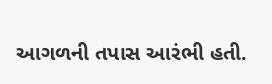આગળની તપાસ આરંભી હતી.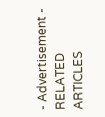- Advertisement -
RELATED ARTICLES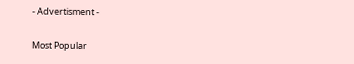- Advertisment -

Most Popular